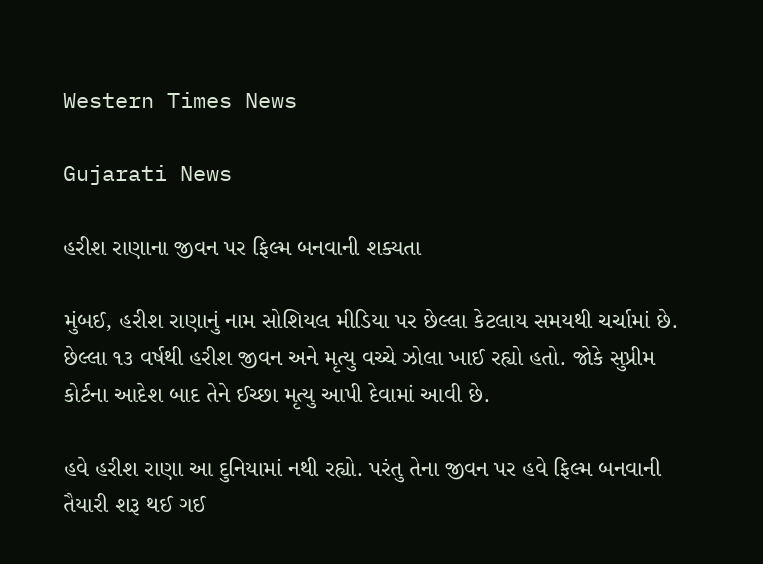Western Times News

Gujarati News

હરીશ રાણાના જીવન પર ફિલ્મ બનવાની શક્યતા

મુંબઈ, હરીશ રાણાનું નામ સોશિયલ મીડિયા પર છેલ્લા કેટલાય સમયથી ચર્ચામાં છે. છેલ્લા ૧૩ વર્ષથી હરીશ જીવન અને મૃત્યુ વચ્ચે ઝોલા ખાઈ રહ્યો હતો. જોકે સુપ્રીમ કોર્ટના આદેશ બાદ તેને ઈચ્છા મૃત્યુ આપી દેવામાં આવી છે.

હવે હરીશ રાણા આ દુનિયામાં નથી રહ્યો. પરંતુ તેના જીવન પર હવે ફિલ્મ બનવાની તૈયારી શરૂ થઈ ગઈ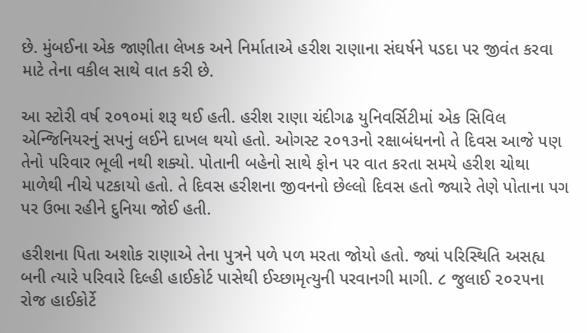છે. મુંબઈના એક જાણીતા લેખક અને નિર્માતાએ હરીશ રાણાના સંઘર્ષને પડદા પર જીવંત કરવા માટે તેના વકીલ સાથે વાત કરી છે.

આ સ્ટોરી વર્ષ ૨૦૧૦માં શરૂ થઈ હતી. હરીશ રાણા ચંદીગઢ યુનિવર્સિટીમાં એક સિવિલ એન્જિનિયરનું સપનું લઈને દાખલ થયો હતો. ઓગસ્ટ ૨૦૧૩નો રક્ષાબંધનનો તે દિવસ આજે પણ તેનો પરિવાર ભૂલી નથી શક્યો. પોતાની બહેનો સાથે ફોન પર વાત કરતા સમયે હરીશ ચોથા માળેથી નીચે પટકાયો હતો. તે દિવસ હરીશના જીવનનો છેલ્લો દિવસ હતો જ્યારે તેણે પોતાના પગ પર ઉભા રહીને દુનિયા જોઈ હતી.

હરીશના પિતા અશોક રાણાએ તેના પુત્રને પળે પળ મરતા જોયો હતો. જ્યાં પરિસ્થિતિ અસહ્ય બની ત્યારે પરિવારે દિલ્હી હાઈકોર્ટ પાસેથી ઈચ્છામૃત્યુની પરવાનગી માગી. ૮ જુલાઈ ૨૦૨૫ના રોજ હાઈકોર્ટે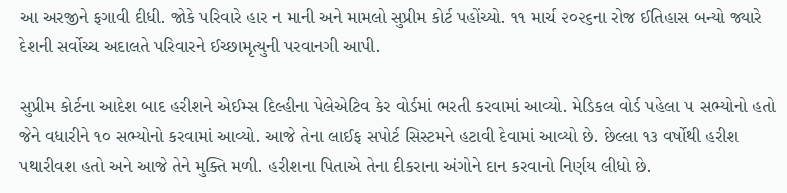આ અરજીને ફગાવી દીધી. જોકે પરિવારે હાર ન માની અને મામલો સુપ્રીમ કોર્ટ પહોંચ્યો. ૧૧ માર્ચ ૨૦૨૬ના રોજ ઈતિહાસ બન્યો જ્યારે દેશની સર્વોચ્ચ અદાલતે પરિવારને ઈચ્છામૃત્યુની પરવાનગી આપી.

સુપ્રીમ કોર્ટના આદેશ બાદ હરીશને એઈમ્સ દિલ્હીના પેલેએટિવ કેર વોર્ડમાં ભરતી કરવામાં આવ્યો. મેડિકલ વોર્ડ પહેલા ૫ સભ્યોનો હતો જેને વધારીને ૧૦ સભ્યોનો કરવામાં આવ્યો. આજે તેના લાઈફ સપોર્ટ સિસ્ટમને હટાવી દેવામાં આવ્યો છે. છેલ્લા ૧૩ વર્ષોથી હરીશ પથારીવશ હતો અને આજે તેને મુક્તિ મળી. હરીશના પિતાએ તેના દીકરાના અંગોને દાન કરવાનો નિર્ણય લીધો છે.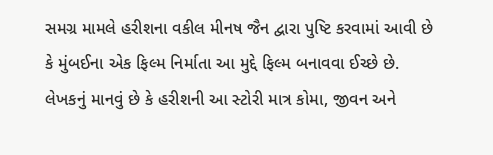સમગ્ર મામલે હરીશના વકીલ મીનષ જૈન દ્વારા પુષ્ટિ કરવામાં આવી છે કે મુંબઈના એક ફિલ્મ નિર્માતા આ મુદ્દે ફિલ્મ બનાવવા ઈચ્છે છે. લેખકનું માનવું છે કે હરીશની આ સ્ટોરી માત્ર કોમા, જીવન અને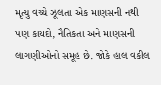મૃત્યુ વચ્ચે ઝૂલતા એક માણસની નથી પણ કાયદો, નૈતિકતા અને માણસની લાગણીઓનો સમૂહ છે. જોકે હાલ વકીલ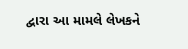દ્વારા આ મામલે લેખકને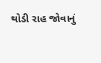થોડી રાહ જોવાનું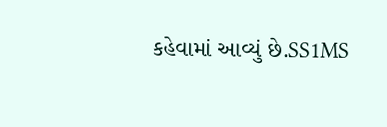કહેવામાં આવ્યું છે.SS1MS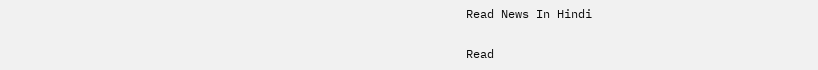Read News In Hindi

Read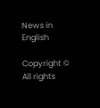News in English

Copyright © All rights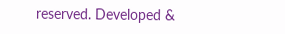reserved. Developed &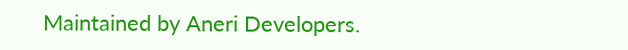Maintained by Aneri Developers.